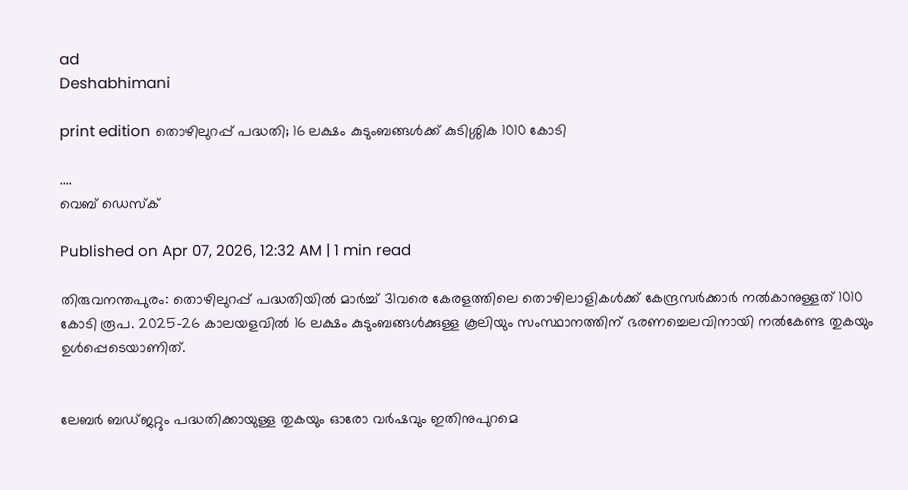ad
Deshabhimani

print edition തൊഴിലുറപ്പ് പദ്ധതി; 16 ലക്ഷം കുടുംബങ്ങൾക്ക്‌ കുടിശ്ശിക 1010 കോടി

....
വെബ് ഡെസ്ക്

Published on Apr 07, 2026, 12:32 AM | 1 min read

തിരുവനന്തപുരം: തൊഴിലുറപ്പ് പദ്ധതിയിൽ മാർച്ച് 31വരെ കേരളത്തിലെ തൊഴിലാളികൾക്ക് കേന്ദ്രസർക്കാർ നൽകാനുള്ളത് 1010 കോടി രൂപ. 2025–26 കാലയളവിൽ 16 ലക്ഷം കുടുംബങ്ങൾക്കുള്ള കൂലിയും സംസ്ഥാനത്തിന് ഭരണച്ചെലവിനായി നൽകേണ്ട തുകയും ഉൾപ്പെടെയാണിത്‌.


ലേബർ ബഡ്ജറ്റും പദ്ധതിക്കായുള്ള തുകയും ഓരോ വർഷവും ഇതിനുപുറമെ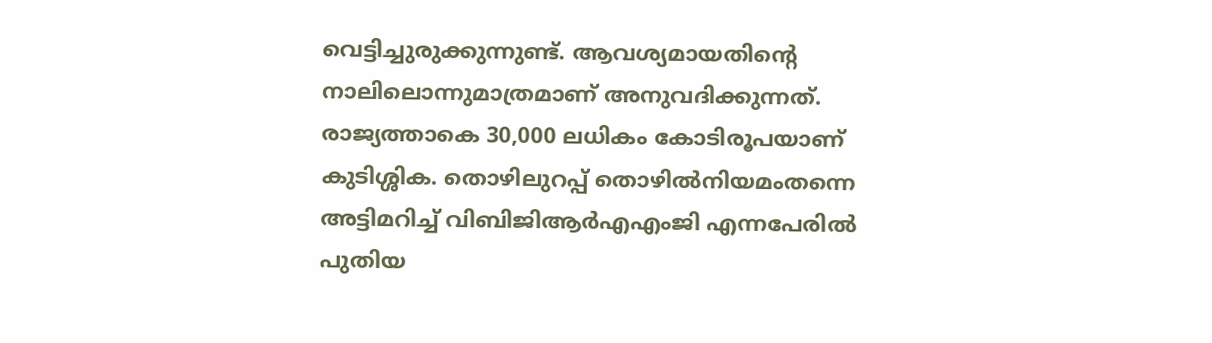വെട്ടിച്ചുരുക്കുന്നുണ്ട്‌. ആവശ്യമായതിന്റെ നാലിലൊന്നുമാത്രമാണ്‌ അനുവദിക്കുന്നത്‌. രാജ്യത്താകെ 30,000 ലധികം കോടിരൂപയാണ്‌ കുടിശ്ശിക. തൊഴിലുറപ്പ്‌ തൊഴിൽനിയമംതന്നെ അട്ടിമറിച്ച്‌ വിബിജിആർഎഎംജി എന്നപേരിൽ പുതിയ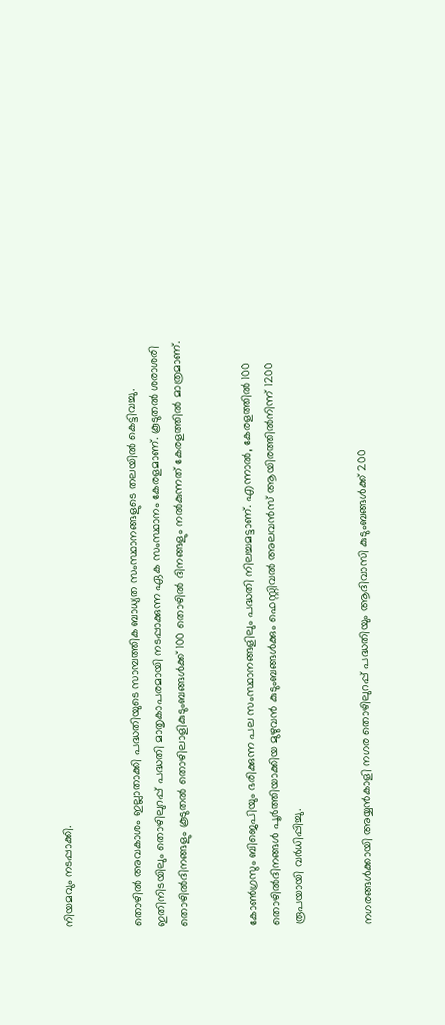നിയമവും നടപ്പാക്കി.


തൊഴിൽ അവകാശം ഇല്ലാതാക്കി പദ്ധതിയുടെ സാമ്പത്തിക ബാധ്യത സംസ്ഥാനങ്ങളുടെ തലയിൽ കെട്ടിവച്ചു. ഇതിനിടയിലും തൊഴിലുറപ്പ്‌ പദ്ധതി മാതൃകാപരമായി നടപ്പാക്കുന്ന ഏക സംസ്ഥാനം കേരളമാണ്‌. കൂടുതൽ ശരാശരി തൊഴിൽദിനങ്ങളും കൂടുതൽ തൊഴിലാളികുടുംബങ്ങൾക്ക്‌ 100 തൊഴിൽ ദിനങ്ങളും നൽകുന്നത്‌ കേരളത്തിൽ മാത്രമാണ്‌.


കോൺഗ്രസും ബിജെപിയും ഭരിക്കുന്ന പല സംസ്ഥാനങ്ങളിലും പദ്ധതി നിലച്ചമട്ടാണ്‌. എന്നാൽ, കേരളത്തിൽ 100 തൊഴിൽദിനങ്ങൾ പൂർത്തിയാക്കിയ മുഴുവൻ കുടുംബങ്ങൾക്കും ഫെസ്റ്റിവൽ അലവൻസ്‌ ആയിരത്തിൽനിന്ന്‌ 1200 രൂപയായി വർധിപ്പിച്ചു.


നഗരങ്ങൾക്കായി അയ്യൻകാളി നഗര തൊഴിലുറപ്പ്‌ പദ്ധതിയും ആദിവാസി കുടുംബങ്ങൾക്ക്‌ 200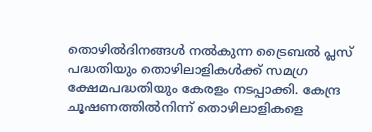തൊഴിൽദിനങ്ങൾ നൽകുന്ന ട്രൈബൽ പ്ലസ്‌ പദ്ധതിയും തൊഴിലാളികൾക്ക്‌ സമഗ്ര ക്ഷേമപദ്ധതിയും കേരളം നടപ്പാക്കി. കേന്ദ്ര ചൂഷണത്തിൽനിന്ന്‌ തൊഴിലാളികളെ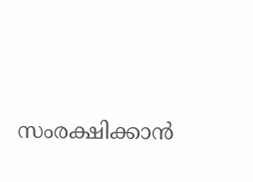സംരക്ഷിക്കാൻ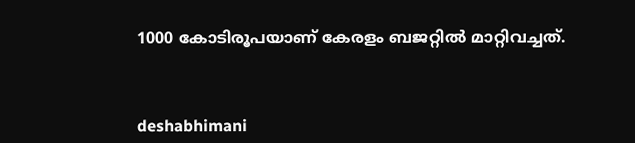1000 കോടിരൂപയാണ്‌ കേരളം ബജറ്റിൽ മാറ്റിവച്ചത്‌.



deshabhimani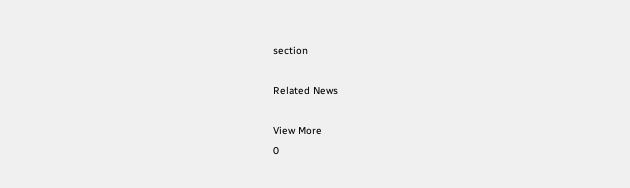section

Related News

View More
0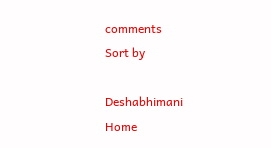comments
Sort by

Deshabhimani
Home